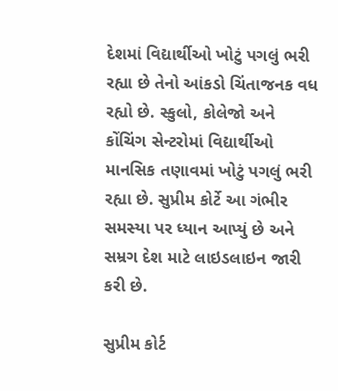દેશમાં વિદ્યાર્થીઓ ખોટું પગલું ભરી રહ્યા છે તેનો આંકડો ચિંતાજનક વધ રહ્યો છે. સ્કુલો, કોલેજો અને કોંચિંગ સેન્ટરોમાં વિદ્યાર્થીઓ માનસિક તણાવમાં ખોટું પગલું ભરી રહ્યા છે. સુપ્રીમ કોર્ટે આ ગંભીર સમસ્યા પર ધ્યાન આપ્યું છે અને સમ્રગ દેશ માટે લાઇડલાઇન જારી કરી છે.

સુપ્રીમ કોર્ટ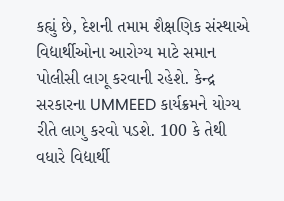કહ્યું છે, દેશની તમામ શૈક્ષણિક સંસ્થાએ વિદ્યાર્થીઓના આરોગ્ય માટે સમાન પોલીસી લાગૂ કરવાની રહેશે. કેન્દ્ર સરકારના UMMEED કાર્યક્રમને યોગ્ય રીતે લાગુ કરવો પડશે. 100 કે તેથી વધારે વિદ્યાર્થી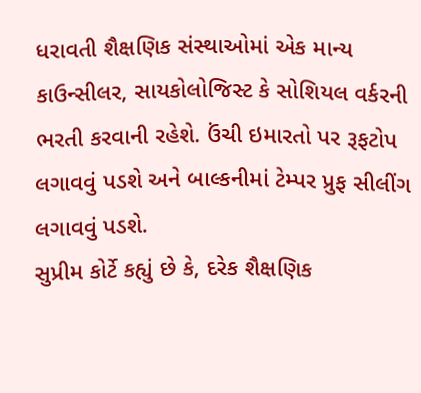ધરાવતી શૈક્ષણિક સંસ્થાઓમાં એક માન્ય કાઉન્સીલર, સાયકોલોજિસ્ટ કે સોશિયલ વર્કરની ભરતી કરવાની રહેશે. ઉંચી ઇમારતો પર રૂફટોપ લગાવવું પડશે અને બાલ્કનીમાં ટેમ્પર પ્રુફ સીલીંગ લગાવવું પડશે.
સુપ્રીમ કોર્ટે કહ્યું છે કે, દરેક શૈક્ષણિક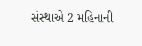સંસ્થાએ 2 મહિનાની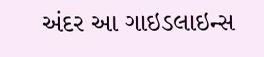અંદર આ ગાઇડલાઇન્સ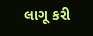લાગૂ કરી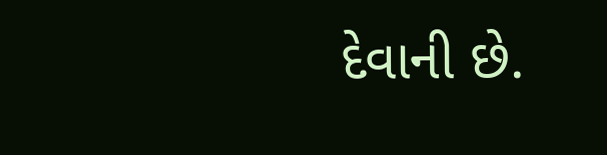દેવાની છે.